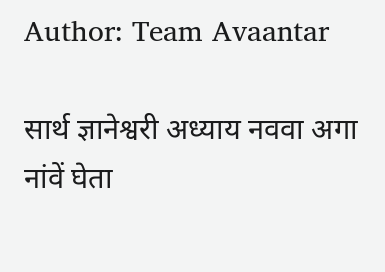Author: Team Avaantar

सार्थ ज्ञानेश्वरी अध्याय नववा अगा नांवें घेता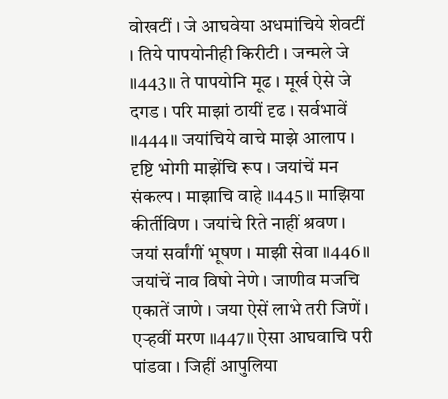वोखटीं । जे आघवेया अधमांचिये शेवटीं । तिये पापयोनीही किरीटी । जन्मले जे ॥443॥ ते पापयोनि मूढ । मूर्ख ऐसे जे दगड । परि माझां ठायीं दृढ । सर्वभावें ॥444॥ जयांचिये वाचे माझे आलाप । दृष्टि भोगी माझेंचि रूप । जयांचें मन संकल्प । माझाचि वाहे ॥445॥ माझिया कीर्तीविण । जयांचे रिते नाहीं श्रवण । जयां सर्वांगीं भूषण । माझी सेवा ॥446॥ जयांचें नाव विषो नेणे । जाणीव मजचि एकातें जाणे । जया ऐसें लाभे तरी जिणें । एऱ्हवीं मरण ॥447॥ ऐसा आघवाचि परी पांडवा । जिहीं आपुलिया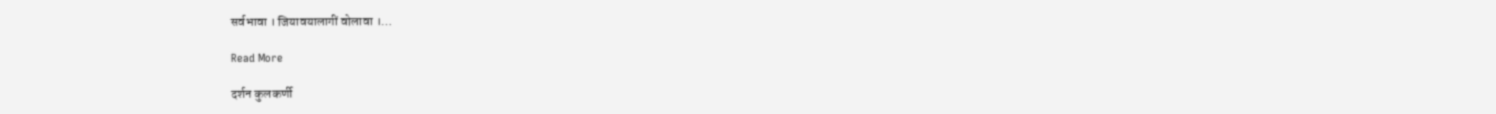सर्वभावा । जियावयालागीं वोलावा ।…

Read More

दर्शन कुलकर्णी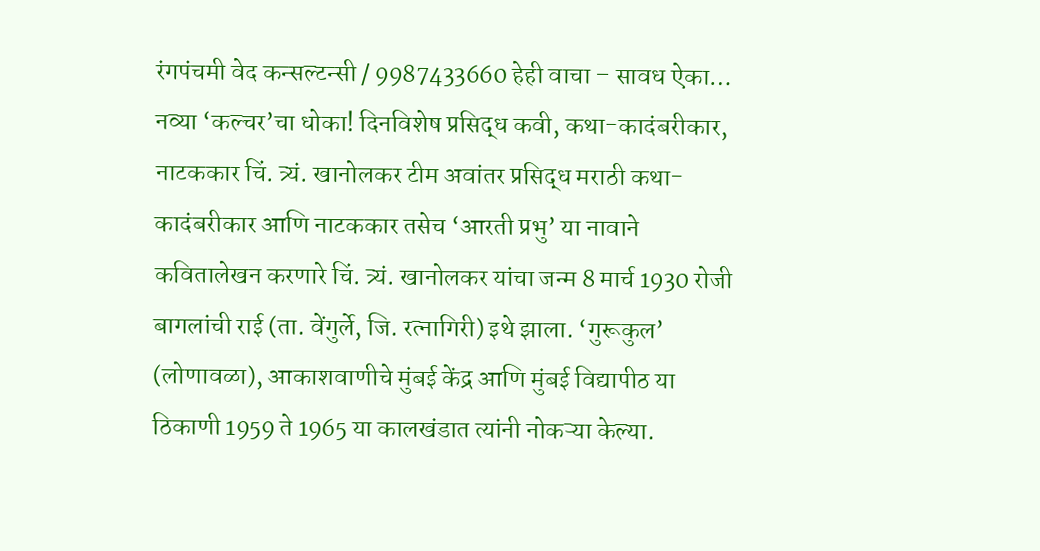रंगपंचमी वेद कन्सल्टन्सी / 9987433660 हेही वाचा – सावध ऐका… नव्या ‘कल्चर’चा धोका! दिनविशेष प्रसिद्ध कवी, कथा-कादंबरीकार, नाटककार चिं. त्र्यं. खानोलकर टीम अवांतर प्रसिद्ध मराठी कथा-कादंबरीकार आणि नाटककार तसेच ‘आरती प्रभु’ या नावाने कवितालेखन करणारे चिं. त्र्यं. खानोलकर यांचा जन्म 8 मार्च 1930 रोजी बागलांची राई (ता. वेंगुर्ले, जि. रत्नागिरी) इथे झाला. ‘गुरूकुल’ (लोणावळा), आकाशवाणीचे मुंबई केंद्र आणि मुंबई विद्यापीठ या ठिकाणी 1959 ते 1965 या कालखंडात त्यांनी नोकऱ्या केल्या.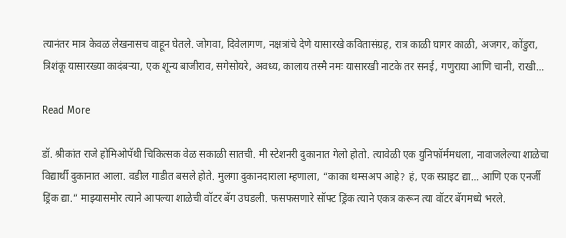त्यानंतर मात्र केवळ लेखनासच वाहून घेतले. जोगवा, दिवेलागण, नक्षत्रांचे देणे यासारखे कवितासंग्रह, रात्र काळी घागर काळी, अजगर, कोंडुरा, त्रिशंकू यासारख्या कादंबऱ्या, एक शून्य बाजीराव, सगेसोयरे, अवध्य, कालाय तस्मै नमः यासारखी नाटके तर सनई, गणुराया आणि चानी, राखी…

Read More

डॉ. श्रीकांत राजे होमिओपॅथी चिकित्सक वेळ सकाळी सातची. मी स्टेशनरी दुकानात गेलो होतो. त्यावेळी एक युनिफॉर्ममधला, नावाजलेल्या शाळेचा विद्यार्थी दुकानात आला. वडील गाडीत बसले होते. मुलगा दुकानदाराला म्हणाला, “काका थम्सअप आहे? हं, एक स्प्राइट द्या… आणि एक एनर्जी ड्रिंक द्या.” माझ्यासमोर त्याने आपल्या शाळेची वॉटर बॅग उघडली. फसफसणारे सॉफ्ट ड्रिंक त्याने एकत्र करून त्या वॉटर बॅगमध्ये भरले.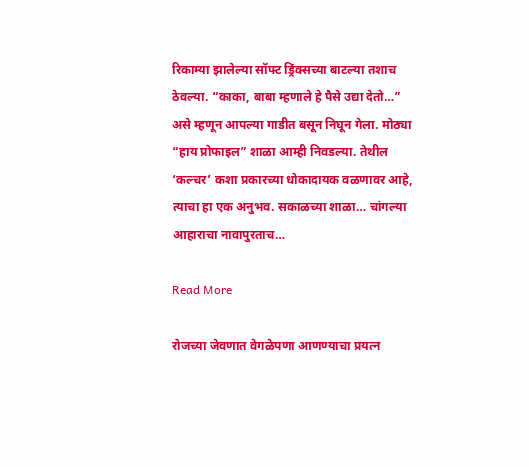रिकाम्या झालेल्या सॉफ्ट ड्रिंक्सच्या बाटल्या तशाच ठेवल्या. “काका, बाबा म्हणाले हे पैसे उद्या देतो…” असे म्हणून आपल्या गाडीत बसून निघून गेला. मोठ्या “हाय प्रोफाइल” शाळा आम्ही निवडल्या. तेथील ‘कल्चर’ कशा प्रकारच्या धोकादायक वळणावर आहे, त्याचा हा एक अनुभव. सकाळच्या शाळा… चांगल्या आहाराचा नावापुरताच…

Read More

रोजच्या जेवणात वेगळेपणा आणण्याचा प्रयत्न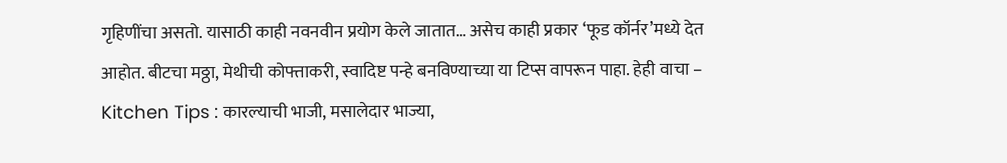गृहिणींचा असतो. यासाठी काही नवनवीन प्रयोग केले जातात… असेच काही प्रकार ‘फूड कॉर्नर’मध्ये देत आहोत. बीटचा मठ्ठा, मेथीची कोफ्ताकरी, स्वादिष्ट पन्हे बनविण्याच्या या टिप्स वापरून पाहा. हेही वाचा – Kitchen Tips : कारल्याची भाजी, मसालेदार भाज्या,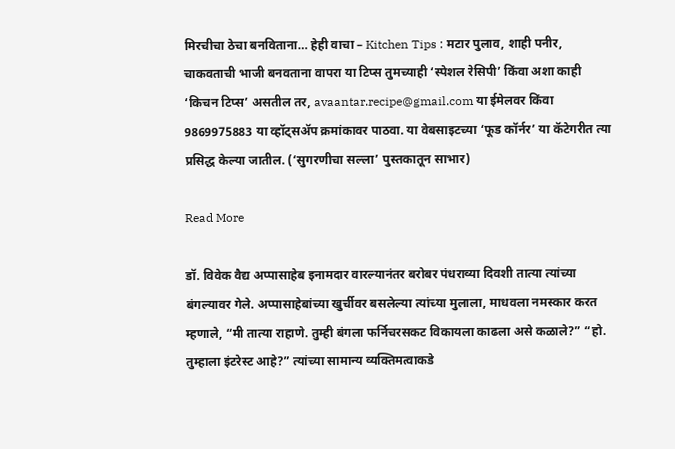मिरचीचा ठेचा बनविताना… हेही वाचा – Kitchen Tips : मटार पुलाव, शाही पनीर, चाकवताची भाजी बनवताना वापरा या टिप्स तुमच्याही ‘स्पेशल रेसिपी’ किंवा अशा काही ‘किचन टिप्स’ असतील तर, avaantar.recipe@gmail.com या ईमेलवर किंवा 9869975883 या व्हॉट्सॲप क्रमांकावर पाठवा. या वेबसाइटच्या ‘फूड कॉर्नर’ या कॅटेगरीत त्या प्रसिद्ध केल्या जातील. (‘सुगरणीचा सल्ला’ पुस्तकातून साभार)

Read More

डॉ. विवेक वैद्य अप्पासाहेब इनामदार वारल्यानंतर बरोबर पंधराव्या दिवशी तात्या त्यांच्या बंगल्यावर गेले. अप्पासाहेबांच्या खुर्चीवर बसलेल्या त्यांच्या मुलाला, माधवला नमस्कार करत म्हणाले, “मी तात्या राहाणे. तुम्ही बंगला फर्निचरसकट विकायला काढला असे कळाले?” “हो. तुम्हाला इंटरेस्ट आहे?” त्यांच्या सामान्य व्यक्तिमत्वाकडे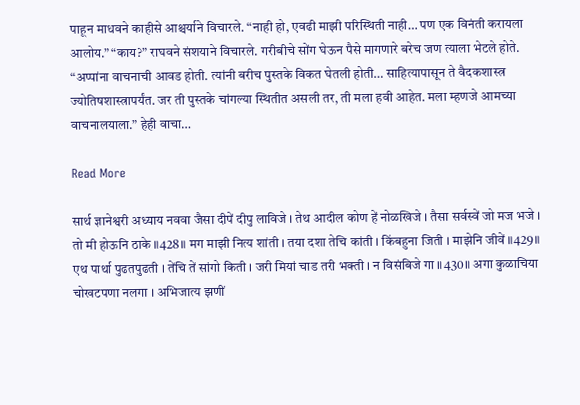पाहून माधवने काहीसे आश्चर्याने विचारले. “नाही हो, एवढी माझी परिस्थिती नाही… पण एक विनंती करायला आलोय.” “काय?” राघवने संशयाने विचारले. गरीबीचे सोंग घेऊन पैसे मागणारे बरेच जण त्याला भेटले होते. “अप्पांना वाचनाची आवड होती. त्यांनी बरीच पुस्तके विकत घेतली होती… साहित्यापासून ते वैदकशास्त्र ज्योतिषशास्त्रापर्यंत. जर ती पुस्तके चांगल्या स्थितीत असली तर, ती मला हवी आहेत. मला म्हणजे आमच्या वाचनालयाला.” हेही वाचा…

Read More

सार्थ ज्ञानेश्वरी अध्याय नववा जैसा दीपें दीपु लाविजे । तेथ आदील कोण हें नोळखिजे । तैसा सर्वस्वें जो मज भजे । तो मी होऊनि ठाके ॥428॥ मग माझी नित्य शांती । तया दशा तेचि कांती । किंबहुना जिती । माझेनि जीवें ॥429॥ एथ पार्था पुढतपुढती । तेंचि तें सांगो किती । जरी मियां चाड तरी भक्ती । न विसंबिजे गा ॥430॥ अगा कुळाचिया चोखटपणा नलगा । अभिजात्य झणीं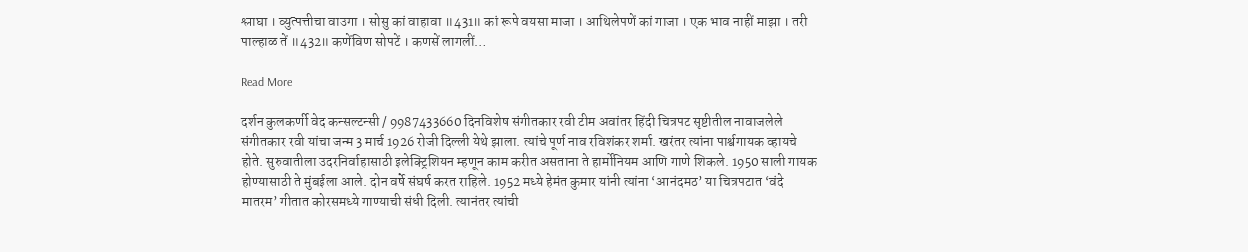श्लाघा । व्युत्पत्तीचा वाउगा । सोसु कां वाहावा ॥431॥ कां रूपे वयसा माजा । आथिलेपणें कां गाजा । एक भाव नाहीं माझा । तरी पाल्हाळ तें ॥432॥ कणेंविण सोपटें । कणसें लागलीं…

Read More

दर्शन कुलकर्णी वेद कन्सल्टन्सी / 9987433660 दिनविशेष संगीतकार रवी टीम अवांतर हिंदी चित्रपट सृष्टीतील नावाजलेले संगीतकार रवी यांचा जन्म 3 मार्च 1926 रोजी दिल्ली येथे झाला. त्यांचे पूर्ण नाव रविशंकर शर्मा. खरंतर त्यांना पार्श्वगायक व्हायचे होते. सुरुवातीला उदरनिर्वाहासाठी इलेक्ट्रिशियन म्हणून काम करीत असताना ते हार्मोनियम आणि गाणे शिकले. 1950 साली गायक होण्यासाठी ते मुंबईला आले. दोन वर्षे संघर्ष करत राहिले. 1952 मध्ये हेमंत कुमार यांनी त्यांना ‘आनंदमठ’ या चित्रपटात ‘वंदे मातरम’ गीतात कोरसमध्ये गाण्याची संधी दिली. त्यानंतर त्यांची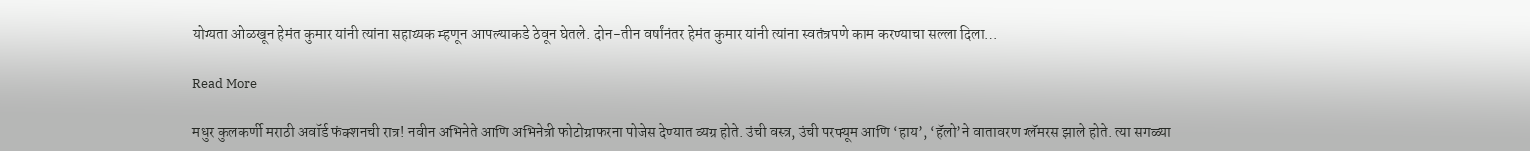योग्यता ओळखून हेमंत कुमार यांनी त्यांना सहाय्यक म्हणून आपल्याकडे ठेवून घेतले. दोन-तीन वर्षांनंतर हेमंत कुमार यांनी त्यांना स्वतंत्रपणे काम करण्याचा सल्ला दिला…

Read More

मधुर कुलकर्णी मराठी अवॉर्ड फंक्शनची रात्र! नवीन अभिनेते आणि अभिनेत्री फोटोग्राफरना पोजेस देण्यात व्यग्र होते. उंची वस्त्र, उंची परफ्यूम आणि ‘हाय’, ‘हॅलो’ने वातावरण ग्लॅमरस झाले होते. त्या सगळ्या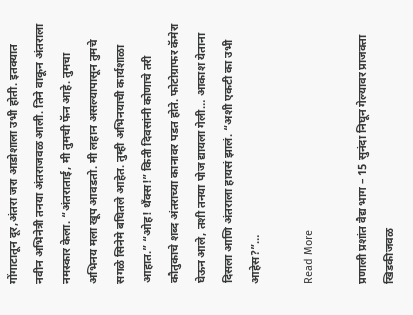गोंगाटातून दूर,अंतरा जरा आडोशाला उभी होती. इतक्यात नवीन अभिनेत्री तनया अंतराजवळ आली. तिने वाकून अंतराला नमस्कार केला. “अंतराताई, मी तुमची फॅन आहे. तुमचा अभिनय मला खूप आवडतो. मी लहान असल्यापासून तुमचे सगळे सिनेमे बघितले आहेत. तुम्ही अभिनयाची कार्यशाळा आहात.” “ओह! थँक्स!” किती दिवसांनी कोणाचे तरी कौतुकाचे शब्द अंतराच्या कानावर पडत होते. फोटोग्राफर कॅमेरा घेऊन आले, तशी तनया पोज द्यायला गेली… आकाश येताना दिसला आणि अंतराला हायसं झालं. “अशी एकटी का उभी आहेस?”…

Read More

प्रणाली प्रशांत वैद्य भाग – 15 सुनंदा निघून गेल्यावर प्राजक्ता खिडकीजवळ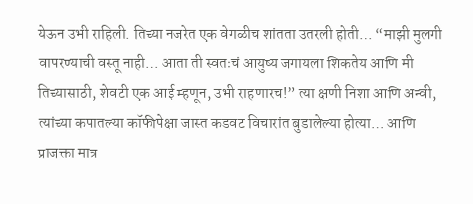येऊन उभी राहिली. तिच्या नजरेत एक वेगळीच शांतता उतरली होती… “माझी मुलगी वापरण्याची वस्तू नाही… आता ती स्वतःचं आयुष्य जगायला शिकतेय आणि मी तिच्यासाठी, शेवटी एक आई म्हणून, उभी राहणारच!” त्या क्षणी निशा आणि अन्वी, त्यांच्या कपातल्या कॉफीपेक्षा जास्त कडवट विचारांत बुडालेल्या होत्या… आणि प्राजक्ता मात्र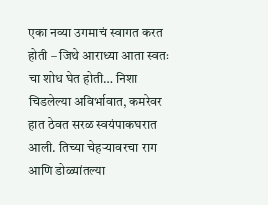एका नव्या उगमाचं स्वागत करत होती – जिथे आराध्या आता स्वतः चा शोध घेत होती… निशा चिडलेल्या अविर्भावात, कमरेवर हात ठेवत सरळ स्वयंपाकघरात आली. तिच्या चेहऱ्यावरचा राग आणि डोळ्यांतल्या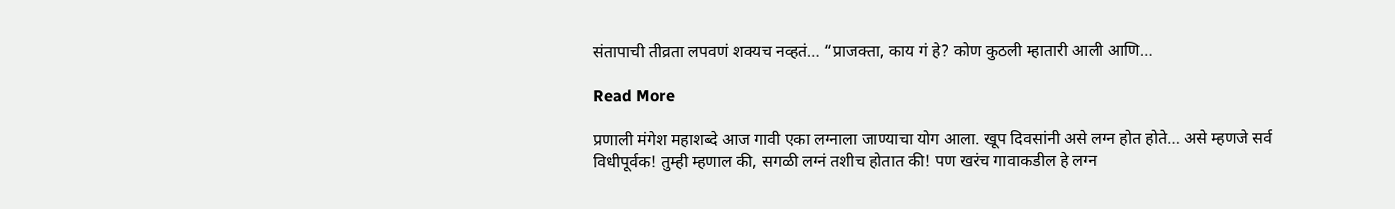संतापाची तीव्रता लपवणं शक्यच नव्हतं… “प्राजक्ता, काय गं हे? कोण कुठली म्हातारी आली आणि…

Read More

प्रणाली मंगेश महाशब्दे आज गावी एका लग्नाला जाण्याचा योग आला. खूप दिवसांनी असे लग्न होत होते… असे म्हणजे सर्व विधीपूर्वक! तुम्ही म्हणाल की, सगळी लग्नं तशीच होतात की! पण खरंच गावाकडील हे लग्न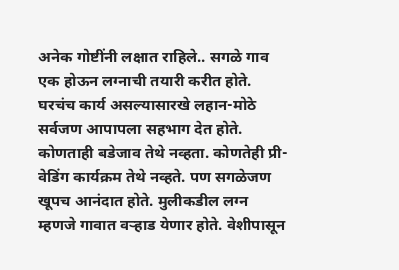अनेक गोष्टींनी लक्षात राहिले.. सगळे गाव एक होऊन लग्नाची तयारी करीत होते. घरचंच कार्य असल्यासारखे लहान-मोठे सर्वजण आपापला सहभाग देत होते. कोणताही बडेजाव तेथे नव्हता. कोणतेही प्री-वेडिंग कार्यक्रम तेथे नव्हते. पण सगळेजण खूपच आनंदात होते. मुलीकडील लग्न म्हणजे गावात वऱ्हाड येणार होते. वेशीपासून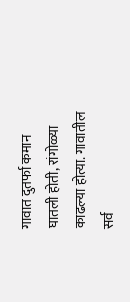गावात दुतर्फा कमान घातली होती, रांगोळ्या काढल्या होत्या. गावातील सर्व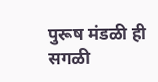पुरूष मंडळी ही सगळी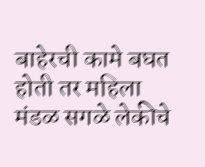बाहेरची कामे बघत होती तर महिला मंडळ सगळे लेकीचे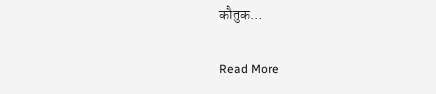कौतुक…

Read More